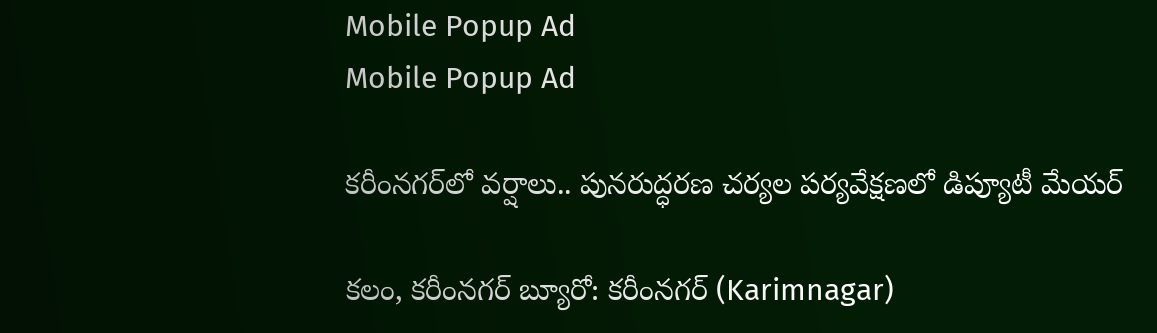Mobile Popup Ad
Mobile Popup Ad

కరీంనగర్‌లో వర్షాలు.. పునరుద్ధరణ చర్యల పర్యవేక్షణలో డిప్యూటీ మేయర్

కలం, కరీంనగర్ బ్యూరో: కరీంనగర్ (Karimnagar)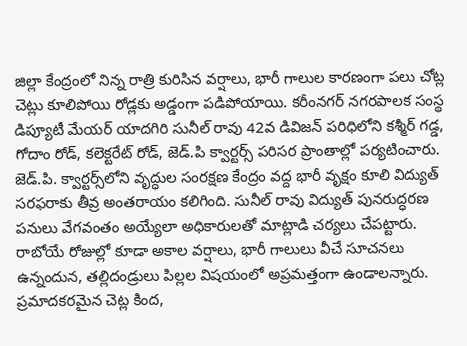జిల్లా కేంద్రంలో నిన్న రాత్రి కురిసిన వర్షాలు, భారీ గాలుల కారణంగా పలు చోట్ల చెట్లు కూలిపోయి రోడ్లకు అడ్డంగా పడిపోయాయి. కరీంనగర్ నగరపాలక సంస్థ డిప్యూటీ మేయర్ యాదగిరి సునీల్ రావు 42వ డివిజన్ పరిధిలోని కశ్మీర్ గడ్డ, గోదాం రోడ్, కలెక్టరేట్ రోడ్, జెడ్.పి క్వార్టర్స్ పరిసర ప్రాంతాల్లో పర్యటించారు. జెడ్.పి. క్వార్టర్స్‌లోని వృద్ధుల సంరక్షణ కేంద్రం వద్ద భారీ వృక్షం కూలి విద్యుత్ సరఫరాకు తీవ్ర అంతరాయం కలిగింది. సునీల్ రావు విద్యుత్ పునరుద్ధరణ పనులు వేగవంతం అయ్యేలా అధికారులతో మాట్లాడి చర్యలు చేపట్టారు. రాబోయే రోజుల్లో కూడా అకాల వర్షాలు, భారీ గాలులు వీచే సూచనలు ఉన్నందున, తల్లిదండ్రులు పిల్లల విషయంలో అప్రమత్తంగా ఉండాలన్నారు. ప్రమాదకరమైన చెట్ల కింద,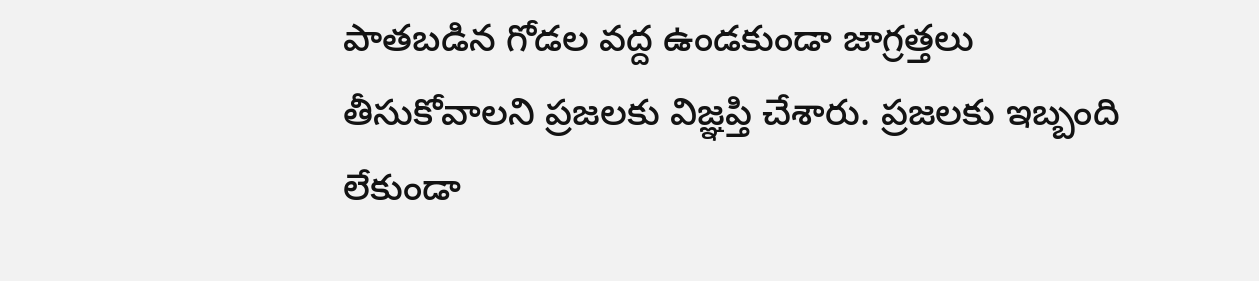పాతబడిన గోడల వద్ద ఉండకుండా జాగ్రత్తలు తీసుకోవాలని ప్రజలకు విజ్ఞప్తి చేశారు. ప్రజలకు ఇబ్బంది లేకుండా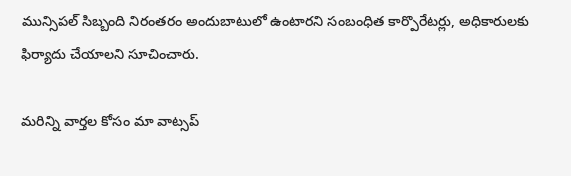మున్సిపల్ సిబ్బంది నిరంతరం అందుబాటులో ఉంటారని సంబంధిత కార్పొరేటర్లు, అధికారులకు ఫిర్యాదు చేయాలని సూచించారు.

మ‌రిన్ని వార్త‌ల కోసం మా వాట్స‌ప్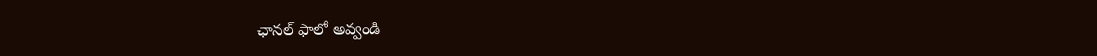ఛాన‌ల్ ఫాలో అవ్వండి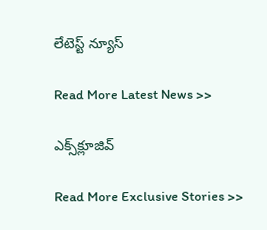లేటెస్ట్ న్యూస్‌

Read More Latest News >>

ఎక్స్‌క్లూజివ్‌

Read More Exclusive Stories >>